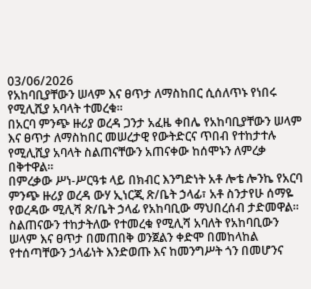03/06/2026
የአከባቢያቸውን ሠላም እና ፀጥታ ለማስከበር ሲሰለጥኑ የነበሩ የሚሊሺያ አባላት ተመረቁ።
በአርባ ምንጭ ዙሪያ ወረዳ ጋንታ አፈዜ ቀበሌ የአከባቢያቸውን ሠላም እና ፀጥታ ለማስከበር መሠረታዊ የውትድርና ጥበብ የተከታተሉ የሚሊሺያ አባላት ስልጠናቸውን አጠናቀው ከሰሞኑን ለምረቃ በቅተዋል።
በምረቃው ሥነ-ሥርዓቱ ላይ በክብር እንግድነት አቶ ሎቴ ሎንኬ የአርባ ምንጭ ዙሪያ ወረዳ ውሃ ኢነርጂ ጽ/ቤት ኃላፊ፣ አቶ ስንታየሁ ሰማዬ የወረዳው ሚሊሻ ጽ/ቤት ኃላፊ የአከባቢው ማህበረሰብ ታድመዋል።
ስልጠናውን ተከታትለው የተመረቁ የሚሊሻ አባለት የአከባቢውን ሠላም እና ፀጥታ በመጠበቅ ወንጀልን ቀድሞ በመከላከል የተሰጣቸውን ኃላፊነት እንድወጡ እና ከመንግሥት ጎን በመሆንና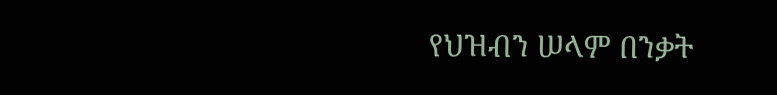የህዝብን ሠላም በንቃት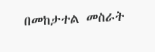በመከታተል መስራት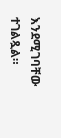እንደሚገባቸው ተገልጿል።